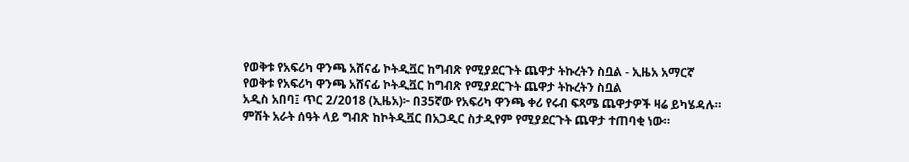የወቅቱ የአፍሪካ ዋንጫ አሸናፊ ኮትዲቯር ከግብጽ የሚያደርጉት ጨዋታ ትኩረትን ስቧል - ኢዜአ አማርኛ
የወቅቱ የአፍሪካ ዋንጫ አሸናፊ ኮትዲቯር ከግብጽ የሚያደርጉት ጨዋታ ትኩረትን ስቧል
አዲስ አበባ፤ ጥር 2/2018 (ኢዜአ)፦ በ35ኛው የአፍሪካ ዋንጫ ቀሪ የሩብ ፍጻሜ ጨዋታዎች ዛሬ ይካሄዳሉ።
ምሽት አራት ሰዓት ላይ ግብጽ ከኮትዲቯር በአጋዲር ስታዲየም የሚያደርጉት ጨዋታ ተጠባቂ ነው።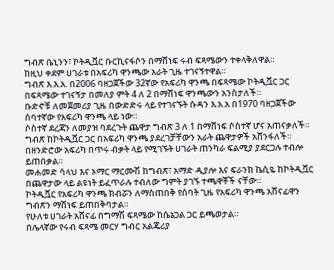ግብጽ ቤኒንን፣ ኮትዲቯር ቡርኪናፋሶን በማሸነፍ ሩብ ፍጻሜውን ተቀላቅለዋል።
ከዚህ ቀደም ሀገራቱ በአፍሪካ ዋንጫው አራት ጊዜ ተገናኝተዋል።
ግብጽ እ.እ.አ. በ2006 ባዘጋጀችው 32ኛው የአፍሪካ ዋንጫ በፍጻሜው ኮትዲቯር ጋር በፍጻሜው ተገናኝታ በመለያ ምት 4 ለ 2 በማሸነፍ ዋንጫውን አንስታለች።
ቡድኖቹ ለመጀመሪያ ጊዜ በውድድሩ ላይ የተገናኙት ሱዳን እ.አ.አ በ1970 ባዘጋጀችው ሰባተኛው የአፍሪካ ዋንጫ ላይ ነው።
ሶስተኛ ደረጃን ለመያዝ ባደረጉት ጨዋታ ግብጽ 3 ለ 1 በማሸነፍ ሶስተኛ ሆና አጠናቃለች።
ግብጽ ከኮትዲቯር ጋር በአፍሪካ ዋንጫ ያደረገቻቸውን አራት ጨዋታዎች አሸንፋለች።
በዘንድሮው አፍሪካ በጥሩ ብቃት ላይ የሚገኙት ሀገራት ጠንካራ ፍልሚያ ያደርጋሉ ተብሎ ይጠበቃል።
መሐመድ ሳላህ እና ኦማር ማርሙሽ ከግብጽ፣ አማድ ዲያሎ እና ፍራንክ ኬሲዬ ከኮትዲቯር በጨዋታው ላይ ልዩነት ይፈጥራሉ ተብለው ግምት ያገኙ ተጫዋቾች ናቸው።
ኮትዲቯር የአፍሪካ ዋንጫ ክብሯን ለማስጠበቅ የሰባት ጊዜ የአፍሪካ ዋንጫ አሸናፊዋን ግብጽን ማሸነፍ ይጠበቅባታል።
የሁለቱ ሀገራት አሸናፊ በግማሽ ፍጻሜው ከሴኔጋል ጋር ይጫወታል።
በሌላኛው የሩብ ፍጻሜ መርሃ ግብር አልጄሪያ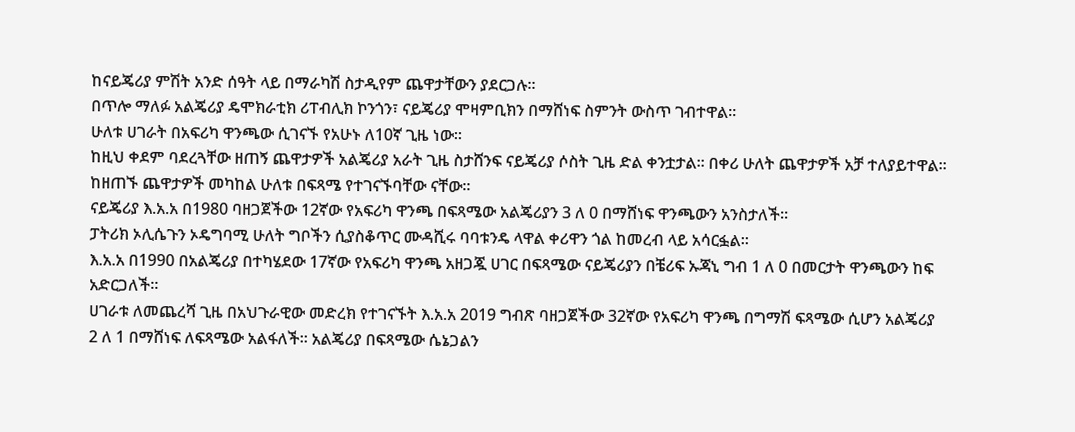ከናይጄሪያ ምሽት አንድ ሰዓት ላይ በማራካሽ ስታዲየም ጨዋታቸውን ያደርጋሉ።
በጥሎ ማለፉ አልጄሪያ ዴሞክራቲክ ሪፐብሊክ ኮንጎን፣ ናይጄሪያ ሞዛምቢክን በማሸነፍ ስምንት ውስጥ ገብተዋል።
ሁለቱ ሀገራት በአፍሪካ ዋንጫው ሲገናኙ የአሁኑ ለ10ኛ ጊዜ ነው።
ከዚህ ቀደም ባደረጓቸው ዘጠኝ ጨዋታዎች አልጄሪያ አራት ጊዜ ስታሸንፍ ናይጄሪያ ሶስት ጊዜ ድል ቀንቷታል። በቀሪ ሁለት ጨዋታዎች አቻ ተለያይተዋል።
ከዘጠኙ ጨዋታዎች መካከል ሁለቱ በፍጻሜ የተገናኙባቸው ናቸው።
ናይጄሪያ እ.አ.አ በ1980 ባዘጋጀችው 12ኛው የአፍሪካ ዋንጫ በፍጻሜው አልጄሪያን 3 ለ 0 በማሸነፍ ዋንጫውን አንስታለች።
ፓትሪክ ኦሊሴጉን ኦዴግባሚ ሁለት ግቦችን ሲያስቆጥር ሙዳሺሩ ባባቱንዴ ላዋል ቀሪዋን ጎል ከመረብ ላይ አሳርፏል።
እ.አ.አ በ1990 በአልጄሪያ በተካሄደው 17ኛው የአፍሪካ ዋንጫ አዘጋጇ ሀገር በፍጻሜው ናይጄሪያን በቼሪፍ ኡጃኒ ግብ 1 ለ 0 በመርታት ዋንጫውን ከፍ አድርጋለች።
ሀገራቱ ለመጨረሻ ጊዜ በአህጉራዊው መድረክ የተገናኙት እ.አ.አ 2019 ግብጽ ባዘጋጀችው 32ኛው የአፍሪካ ዋንጫ በግማሽ ፍጻሜው ሲሆን አልጄሪያ 2 ለ 1 በማሸነፍ ለፍጻሜው አልፋለች። አልጄሪያ በፍጻሜው ሴኔጋልን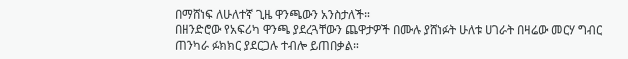በማሸነፍ ለሁለተኛ ጊዜ ዋንጫውን አንስታለች።
በዘንድሮው የአፍሪካ ዋንጫ ያደረጓቸውን ጨዋታዎች በሙሉ ያሸነፉት ሁለቱ ሀገራት በዛሬው መርሃ ግብር ጠንካራ ፉክክር ያደርጋሉ ተብሎ ይጠበቃል።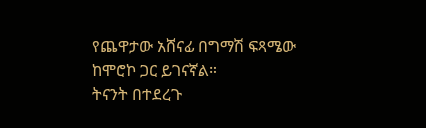የጨዋታው አሸናፊ በግማሽ ፍጻሜው ከሞሮኮ ጋር ይገናኛል።
ትናንት በተደረጉ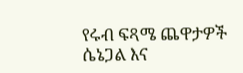የሩብ ፍጻሜ ጨዋታዎች ሴኔጋል እና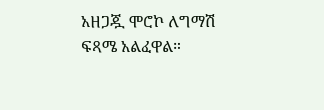አዘጋጇ ሞሮኮ ለግማሽ ፍጻሜ አልፈዋል።